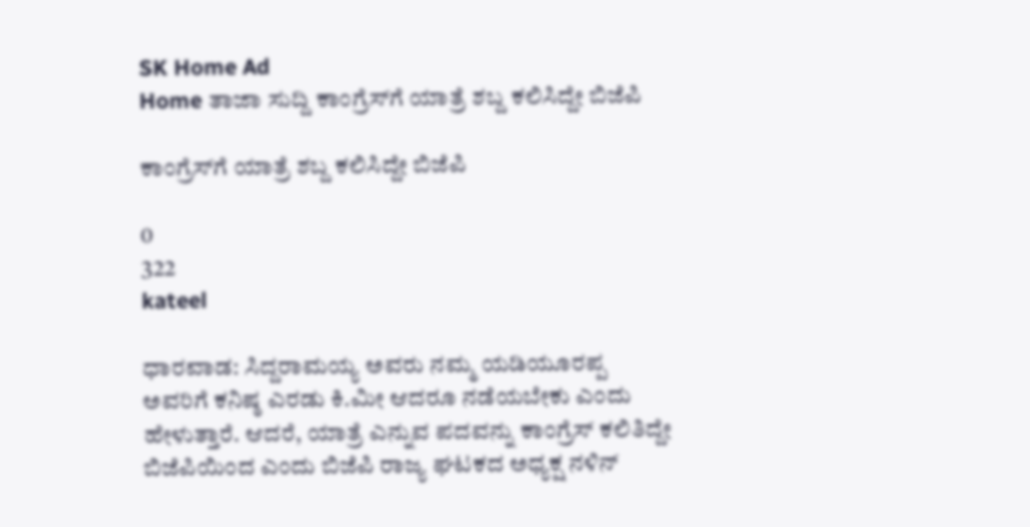SK Home Ad
Home ತಾಜಾ ಸುದ್ದಿ ಕಾಂಗ್ರೆಸ್‌ಗೆ ಯಾತ್ರೆ ಶಬ್ದ ಕಲಿಸಿದ್ದೇ ಬಿಜೆಪಿ

ಕಾಂಗ್ರೆಸ್‌ಗೆ ಯಾತ್ರೆ ಶಬ್ದ ಕಲಿಸಿದ್ದೇ ಬಿಜೆಪಿ

0
322
kateel

ಧಾರವಾಡ: ಸಿದ್ದರಾಮಯ್ಯ ಅವರು ನಮ್ಮ ಯಡಿಯೂರಪ್ಪ ಅವರಿಗೆ ಕನಿಷ್ಠ ಎರಡು ಕಿ.ಮೀ ಆದರೂ ನಡೆಯಬೇಕು ಎಂದು ಹೇಳುತ್ತಾರೆ. ಆದರೆ, ಯಾತ್ರೆ ಎನ್ನುವ ಪದವನ್ನು ಕಾಂಗ್ರೆಸ್ ಕಲಿತಿದ್ದೇ ಬಿಜೆಪಿಯಿಂದ ಎಂದು ಬಿಜೆಪಿ ರಾಜ್ಯ ಘಟಕದ ಅಧ್ಯಕ್ಷ ನಳಿನ್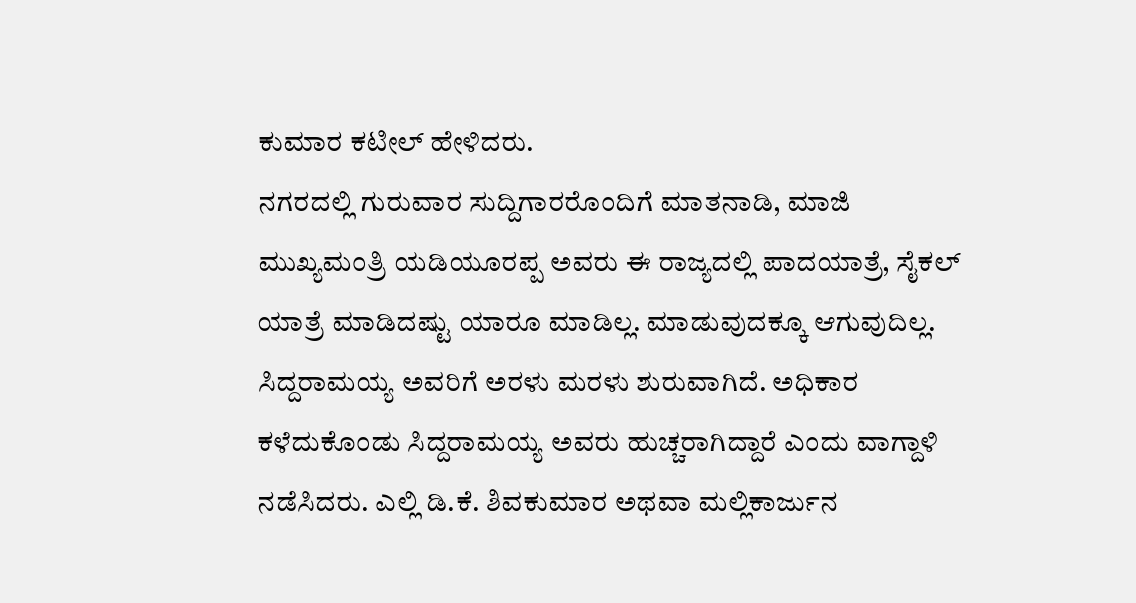ಕುಮಾರ ಕಟೀಲ್ ಹೇಳಿದರು.
ನಗರದಲ್ಲಿ ಗುರುವಾರ ಸುದ್ದಿಗಾರರೊಂದಿಗೆ ಮಾತನಾಡಿ, ಮಾಜಿ ಮುಖ್ಯಮಂತ್ರಿ ಯಡಿಯೂರಪ್ಪ ಅವರು ಈ ರಾಜ್ಯದಲ್ಲಿ ಪಾದಯಾತ್ರೆ, ಸೈಕಲ್ ಯಾತ್ರೆ ಮಾಡಿದಷ್ಟು ಯಾರೂ ಮಾಡಿಲ್ಲ. ಮಾಡುವುದಕ್ಕೂ ಆಗುವುದಿಲ್ಲ. ಸಿದ್ದರಾಮಯ್ಯ ಅವರಿಗೆ ಅರಳು ಮರಳು ಶುರುವಾಗಿದೆ. ಅಧಿಕಾರ ಕಳೆದುಕೊಂಡು ಸಿದ್ದರಾಮಯ್ಯ ಅವರು ಹುಚ್ಚರಾಗಿದ್ದಾರೆ ಎಂದು ವಾಗ್ದಾಳಿ ನಡೆಸಿದರು. ಎಲ್ಲಿ ಡಿ.ಕೆ. ಶಿವಕುಮಾರ ಅಥವಾ ಮಲ್ಲಿಕಾರ್ಜುನ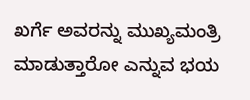ಖರ್ಗೆ ಅವರನ್ನು ಮುಖ್ಯಮಂತ್ರಿ ಮಾಡುತ್ತಾರೋ ಎನ್ನುವ ಭಯ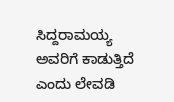ಸಿದ್ದರಾಮಯ್ಯ ಅವರಿಗೆ ಕಾಡುತ್ತಿದೆ ಎಂದು ಲೇವಡಿ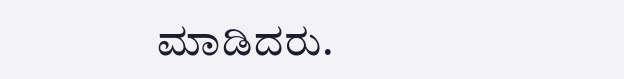ಮಾಡಿದರು.